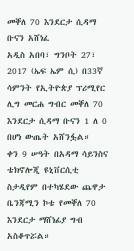መቐለ 70 እንደርታ ሲዳማ ቡናን አሸነፈ
አዲስ አበባ፣ ግንቦት 27፣ 2017 (ኤፍ ኤም ሲ) በ33ኛ ሳምንት የኢትዮጵያ ፕሪሚየር ሊግ መርሐ ግብር መቐለ 70 እንደርታ ሲዳማ ቡናን 1 ለ 0 በሆነ ውጤት አሸንፏል።
ቀን 9 ሠዓት በአዳማ ሳይንስና ቴክኖሎጂ ዩኒቨርሲቲ ስታዲየም በተካሄደው ጨዋታ ቤንጃሚን ኮቴ የመቐለ 70 እንደርታ ማሸነፊያ ግብ አስቆጥሯል።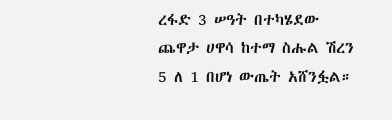ረፋድ 3 ሠዓት በተካሄደው ጨዋታ ሀዋሳ ከተማ ስሑል ሽረን 5 ለ 1 በሆነ ውጤት አሸንፏል።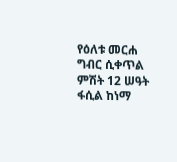የዕለቱ መርሐ ግብር ሲቀጥል ምሽት 12 ሠዓት ፋሲል ከነማ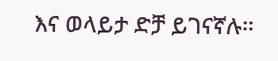እና ወላይታ ድቻ ይገናኛሉ።